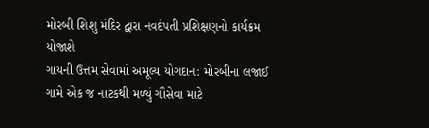મોરબી શિશુ મંદિર દ્વારા નવદંપતી પ્રશિક્ષણનો કાર્યક્રમ યોજાશે
ગાયની ઉત્તમ સેવામાં અમૂલ્ય યોગદાન: મોરબીના લજાઈ ગામે એક જ નાટકથી મળ્યું ગૌસેવા માટે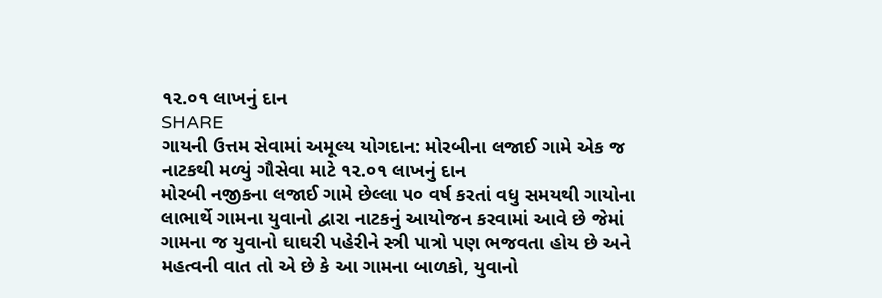૧૨.૦૧ લાખનું દાન
SHARE
ગાયની ઉત્તમ સેવામાં અમૂલ્ય યોગદાન: મોરબીના લજાઈ ગામે એક જ નાટકથી મળ્યું ગૌસેવા માટે ૧૨.૦૧ લાખનું દાન
મોરબી નજીકના લજાઈ ગામે છેલ્લા ૫૦ વર્ષ કરતાં વધુ સમયથી ગાયોના લાભાર્થે ગામના યુવાનો દ્વારા નાટકનું આયોજન કરવામાં આવે છે જેમાં ગામના જ યુવાનો ઘાઘરી પહેરીને સ્ત્રી પાત્રો પણ ભજવતા હોય છે અને મહત્વની વાત તો એ છે કે આ ગામના બાળકો, યુવાનો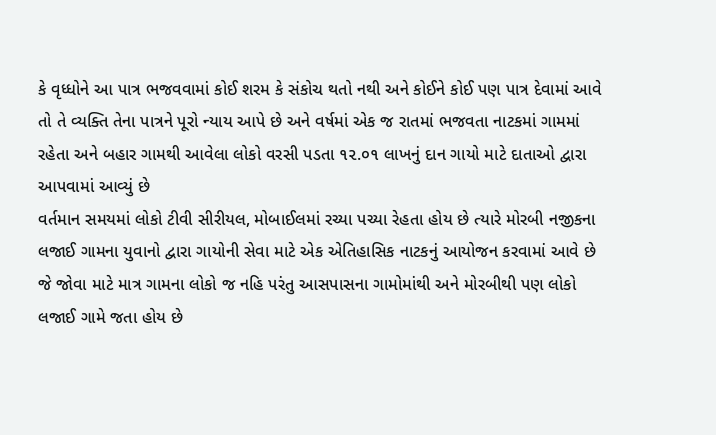કે વૃધ્ધોને આ પાત્ર ભજવવામાં કોઈ શરમ કે સંકોચ થતો નથી અને કોઈને કોઈ પણ પાત્ર દેવામાં આવે તો તે વ્યક્તિ તેના પાત્રને પૂરો ન્યાય આપે છે અને વર્ષમાં એક જ રાતમાં ભજવતા નાટકમાં ગામમાં રહેતા અને બહાર ગામથી આવેલા લોકો વરસી પડતા ૧૨.૦૧ લાખનું દાન ગાયો માટે દાતાઓ દ્વારા આપવામાં આવ્યું છે
વર્તમાન સમયમાં લોકો ટીવી સીરીયલ, મોબાઈલમાં રચ્યા પચ્યા રેહતા હોય છે ત્યારે મોરબી નજીકના લજાઈ ગામના યુવાનો દ્વારા ગાયોની સેવા માટે એક એતિહાસિક નાટકનું આયોજન કરવામાં આવે છે જે જોવા માટે માત્ર ગામના લોકો જ નહિ પરંતુ આસપાસના ગામોમાંથી અને મોરબીથી પણ લોકો લજાઈ ગામે જતા હોય છે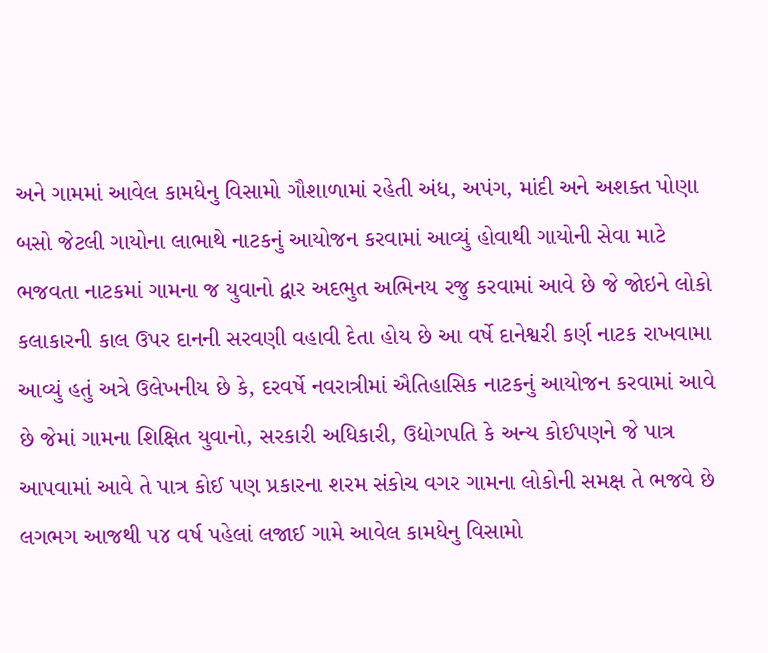અને ગામમાં આવેલ કામધેનુ વિસામો ગૌશાળામાં રહેતી અંધ, અપંગ, માંદી અને અશક્ત પોણા બસો જેટલી ગાયોના લાભાથે નાટકનું આયોજન કરવામાં આવ્યું હોવાથી ગાયોની સેવા માટે ભજવતા નાટકમાં ગામના જ યુવાનો દ્વાર અદભુત અભિનય રજુ કરવામાં આવે છે જે જોઇને લોકો કલાકારની કાલ ઉપર દાનની સરવણી વહાવી દેતા હોય છે આ વર્ષે દાનેશ્વરી કર્ણ નાટક રાખવામા આવ્યું હતું અત્રે ઉલેખનીય છે કે, દરવર્ષે નવરાત્રીમાં ઐતિહાસિક નાટકનું આયોજન કરવામાં આવે છે જેમાં ગામના શિક્ષિત યુવાનો, સરકારી અધિકારી, ઉદ્યોગપતિ કે અન્ય કોઈપણને જે પાત્ર આપવામાં આવે તે પાત્ર કોઈ પણ પ્રકારના શરમ સંકોચ વગર ગામના લોકોની સમક્ષ તે ભજવે છે
લગભગ આજથી ૫૪ વર્ષ પહેલાં લજાઈ ગામે આવેલ કામધેનુ વિસામો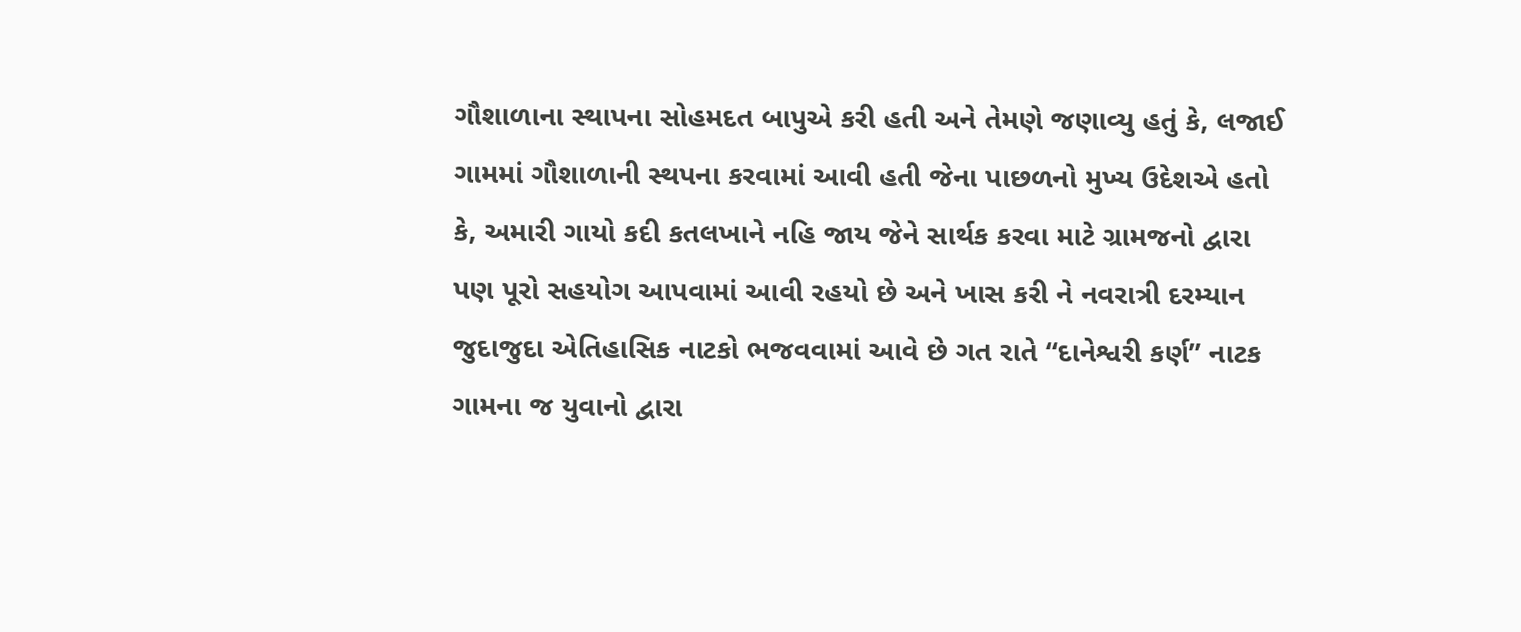ગૌશાળાના સ્થાપના સોહમદત બાપુએ કરી હતી અને તેમણે જણાવ્યુ હતું કે, લજાઈ ગામમાં ગૌશાળાની સ્થપના કરવામાં આવી હતી જેના પાછળનો મુખ્ય ઉદેશએ હતો કે, અમારી ગાયો કદી કતલખાને નહિ જાય જેને સાર્થક કરવા માટે ગ્રામજનો દ્વારા પણ પૂરો સહયોગ આપવામાં આવી રહયો છે અને ખાસ કરી ને નવરાત્રી દરમ્યાન જુદાજુદા એતિહાસિક નાટકો ભજવવામાં આવે છે ગત રાતે “દાનેશ્વરી કર્ણ” નાટક ગામના જ યુવાનો દ્વારા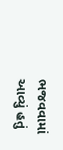ભજવવામાં આવ્યું હતું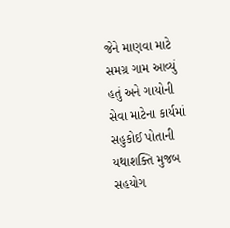જેને માણવા માટે સમગ્ર ગામ આવ્યું હતું અને ગાયોની સેવા માટેના કાર્યમાં સહુકોઈ પોતાની યથાશક્તિ મુજબ સહયોગ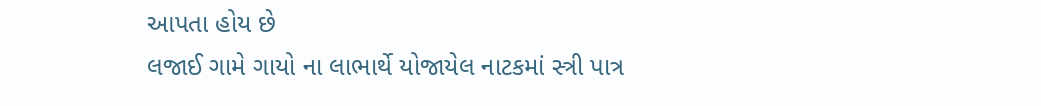આપતા હોય છે
લજાઈ ગામે ગાયો ના લાભાર્થે યોજાયેલ નાટકમાં સ્ત્રી પાત્ર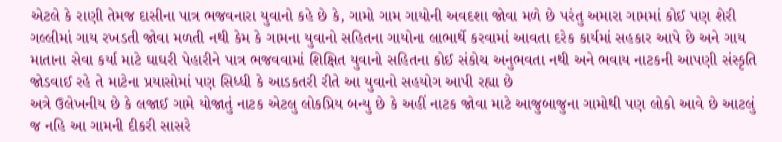એટલે કે રાણી તેમજ દાસીના પાત્ર ભજવનારા યુવાનો કહે છે કે, ગામો ગામ ગાયોની અવદશા જોવા મળે છે પરંતુ અમારા ગામમાં કોઈ પણ શેરી ગલ્લીમાં ગાય રખડતી જોવા મળતી નથી કેમ કે ગામના યુવાનો સહિતના ગાયોના લાભાર્થે કરવામાં આવતા દરેક કાર્યમાં સહકાર આપે છે અને ગાય માતાના સેવા કર્યા માટે ઘાઘરી પેહારીને પાત્ર ભજવવામાં શિક્ષિત યુવાનો સહિતના કોઈ સંકોચ અનુભવતા નથી અને ભવાય નાટકની આપણી સંસ્કૃતિ જોડવાઈ રહે તે માટેના પ્રયાસોમાં પણ સિધ્ધી કે આડકતરી રીતે આ યુવાનો સહયોગ આપી રહ્યા છે
અત્રે ઉલેખનીય છે કે લજાઈ ગામે યોજાતું નાટક એટલુ લોકપ્રિય બન્યુ છે કે અહીં નાટક જોવા માટે આજુબાજુના ગામોથી પણ લોકો આવે છે આટલું જ નહિ આ ગામની દીકરી સાસરે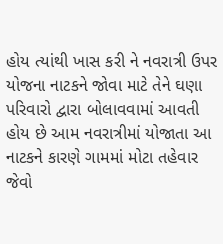હોય ત્યાંથી ખાસ કરી ને નવરાત્રી ઉપર યોજના નાટકને જોવા માટે તેને ઘણા પરિવારો દ્વારા બોલાવવામાં આવતી હોય છે આમ નવરાત્રીમાં યોજાતા આ નાટકને કારણે ગામમાં મોટા તહેવાર જેવો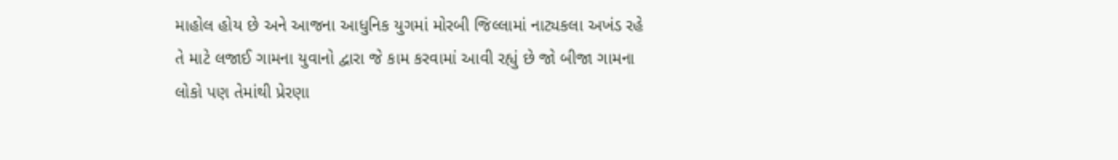માહોલ હોય છે અને આજના આધુનિક યુગમાં મોરબી જિલ્લામાં નાટ્યકલા અખંડ રહે તે માટે લજાઈ ગામના યુવાનો દ્વારા જે કામ કરવામાં આવી રહ્યું છે જો બીજા ગામના લોકો પણ તેમાંથી પ્રેરણા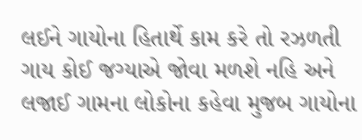લઈને ગાયોના હિતાર્થે કામ કરે તો રઝળતી ગાય કોઈ જગ્યાએ જોવા મળશે નહિ અને લજાઈ ગામના લોકોના કહેવા મુજબ ગાયોના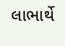લાભાર્થે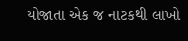યોજાતા એક જ નાટકથી લાખો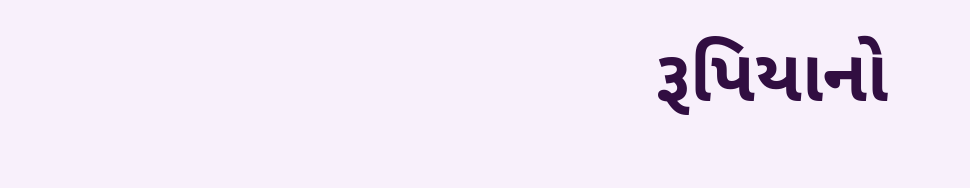રૂપિયાનો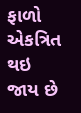ફાળો એકત્રિત થઇ જાય છે